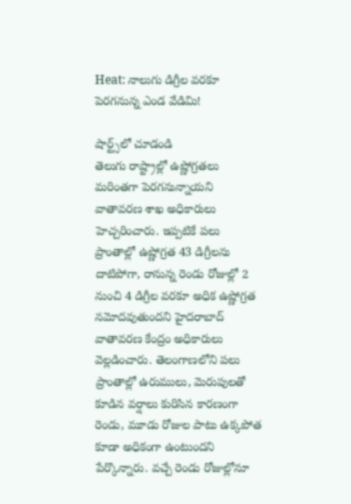Heat: నాలుగు డిగ్రీల వరకూ పెరగనున్న ఎండ వేడిమి!

షార్ట్స్‌లో చూడండి
తెలుగు రాష్ట్రాల్లో ఉష్ణోగ్రతలు మరింతగా పెరగనున్నాయని వాతావరణ శాఖ అధికారులు హెచ్చరించారు. ఇప్పటికే పలు ప్రాంతాల్లో ఉష్ణోగ్రత 43 డిగ్రీలను దాటిపోగా, రానున్న రెండు రోజుల్లో 2 నుంచి 4 డిగ్రీల వరకూ అధిక ఉష్ణోగ్రత నమోదవుతుందని హైదరాబాద్ వాతావరణ కేంద్రం అధికారులు వెల్లడించారు. తెలంగాణలోని పలు ప్రాంతాల్లో ఉరుములు, మెరుపులతో కూడిన వర్షాలు కురిసిన కారణంగా రెండు, మూడు రోజుల పాటు ఉక్కపోత కూడా అధికంగా ఉంటుందని పేర్కొన్నారు. వచ్చే రెండు రోజుల్లోనూ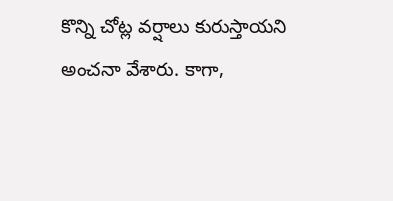కొన్ని చోట్ల వర్షాలు కురుస్తాయని అంచనా వేశారు. కాగా,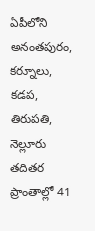ఏపీలోని అనంతపురం, కర్నూలు, కడప, తిరుపతి, నెల్లూరు తదితర ప్రాంతాల్లో 41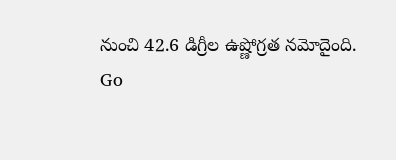నుంచి 42.6 డిగ్రీల ఉష్ణోగ్రత నమోదైంది.
Go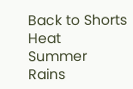Back to Shorts
Heat
Summer
Rains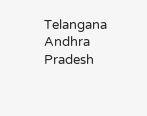Telangana
Andhra Pradesh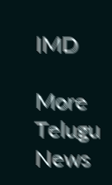IMD

More Telugu News